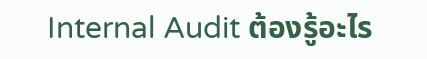Internal Audit ต้องรู้อะไร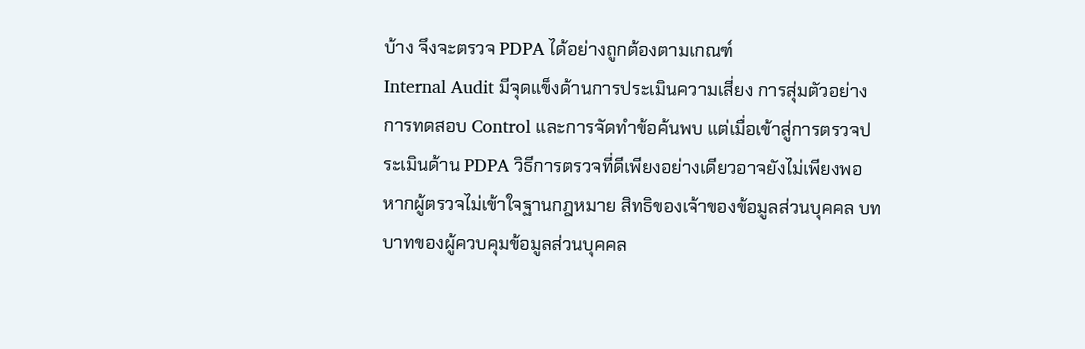บ้าง จึงจะตรวจ PDPA ได้อย่างถูกต้องตามเกณฑ์
Internal Audit มีจุดแข็งด้านการประเมินความเสี่ยง การสุ่มตัวอย่าง การทดสอบ Control และการจัดทำข้อค้นพบ แต่เมื่อเข้าสู่การตรวจประเมินด้าน PDPA วิธีการตรวจที่ดีเพียงอย่างเดียวอาจยังไม่เพียงพอ
หากผู้ตรวจไม่เข้าใจฐานกฎหมาย สิทธิของเจ้าของข้อมูลส่วนบุคคล บทบาทของผู้ควบคุมข้อมูลส่วนบุคคล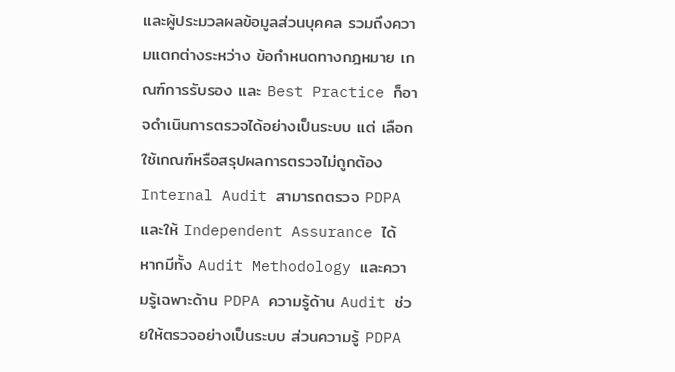และผู้ประมวลผลข้อมูลส่วนบุคคล รวมถึงความแตกต่างระหว่าง ข้อกำหนดทางกฎหมาย เกณฑ์การรับรอง และ Best Practice ก็อาจดำเนินการตรวจได้อย่างเป็นระบบ แต่ เลือกใช้เกณฑ์หรือสรุปผลการตรวจไม่ถูกต้อง
Internal Audit สามารถตรวจ PDPA และให้ Independent Assurance ได้ หากมีทั้ง Audit Methodology และความรู้เฉพาะด้าน PDPA ความรู้ด้าน Audit ช่วยให้ตรวจอย่างเป็นระบบ ส่วนความรู้ PDPA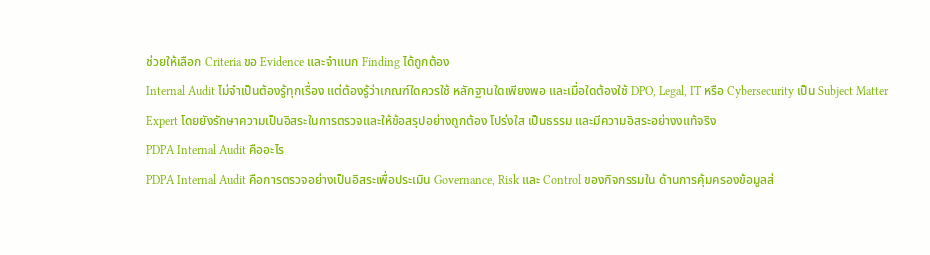ช่วยให้เลือก Criteria ขอ Evidence และจำแนก Finding ได้ถูกต้อง
Internal Audit ไม่จำเป็นต้องรู้ทุกเรื่อง แต่ต้องรู้ว่าเกณฑ์ใดควรใช้ หลักฐานใดเพียงพอ และเมื่อใดต้องใช้ DPO, Legal, IT หรือ Cybersecurity เป็น Subject Matter Expert โดยยังรักษาความเป็นอิสระในการตรวจและให้ข้อสรุปอย่างถูกต้อง โปร่งใส เป็นธรรม และมีความอิสระอย่างงแท้จริง
PDPA Internal Audit คืออะไร
PDPA Internal Audit คือการตรวจอย่างเป็นอิสระเพื่อประเมิน Governance, Risk และ Control ของกิจกรรมใน ด้านการคุ้มครองข้อมูลส่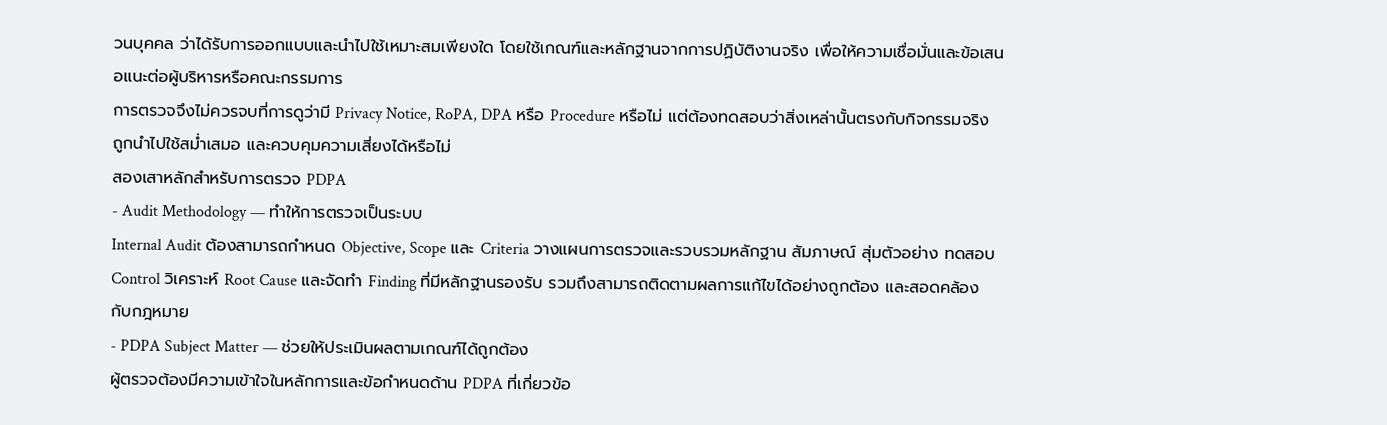วนบุคคล ว่าได้รับการออกแบบและนำไปใช้เหมาะสมเพียงใด โดยใช้เกณฑ์และหลักฐานจากการปฏิบัติงานจริง เพื่อให้ความเชื่อมั่นและข้อเสนอแนะต่อผู้บริหารหรือคณะกรรมการ
การตรวจจึงไม่ควรจบที่การดูว่ามี Privacy Notice, RoPA, DPA หรือ Procedure หรือไม่ แต่ต้องทดสอบว่าสิ่งเหล่านั้นตรงกับกิจกรรมจริง ถูกนำไปใช้สม่ำเสมอ และควบคุมความเสี่ยงได้หรือไม่
สองเสาหลักสำหรับการตรวจ PDPA
- Audit Methodology — ทำให้การตรวจเป็นระบบ
Internal Audit ต้องสามารถกำหนด Objective, Scope และ Criteria วางแผนการตรวจและรวบรวมหลักฐาน สัมภาษณ์ สุ่มตัวอย่าง ทดสอบ Control วิเคราะห์ Root Cause และจัดทำ Finding ที่มีหลักฐานรองรับ รวมถึงสามารถติดตามผลการแก้ไขได้อย่างถูกต้อง และสอดคล้องกับกฎหมาย
- PDPA Subject Matter — ช่วยให้ประเมินผลตามเกณฑ์ได้ถูกต้อง
ผู้ตรวจต้องมีความเข้าใจในหลักการและข้อกำหนดด้าน PDPA ที่เกี่ยวข้อ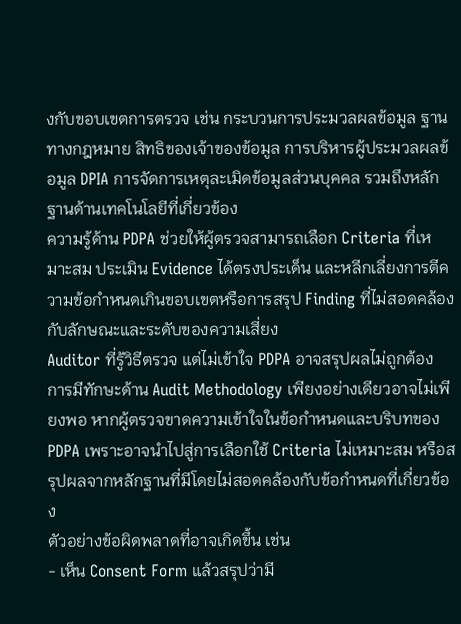งกับขอบเขตการตรวจ เช่น กระบวนการประมวลผลข้อมูล ฐานทางกฎหมาย สิทธิของเจ้าของข้อมูล การบริหารผู้ประมวลผลข้อมูล DPIA การจัดการเหตุละเมิดข้อมูลส่วนบุคคล รวมถึงหลักฐานด้านเทคโนโลยีที่เกี่ยวข้อง
ความรู้ด้าน PDPA ช่วยให้ผู้ตรวจสามารถเลือก Criteria ที่เหมาะสม ประเมิน Evidence ได้ตรงประเด็น และหลีกเลี่ยงการตีความข้อกำหนดเกินขอบเขตหรือการสรุป Finding ที่ไม่สอดคล้องกับลักษณะและระดับของความเสี่ยง
Auditor ที่รู้วิธีตรวจ แต่ไม่เข้าใจ PDPA อาจสรุปผลไม่ถูกต้อง
การมีทักษะด้าน Audit Methodology เพียงอย่างเดียวอาจไม่เพียงพอ หากผู้ตรวจขาดความเข้าใจในข้อกำหนดและบริบทของ PDPA เพราะอาจนำไปสู่การเลือกใช้ Criteria ไม่เหมาะสม หรือสรุปผลจากหลักฐานที่มีโดยไม่สอดคล้องกับข้อกำหนดที่เกี่ยวข้อง
ตัวอย่างข้อผิดพลาดที่อาจเกิดขึ้น เช่น
- เห็น Consent Form แล้วสรุปว่ามี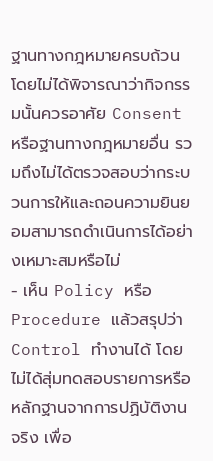ฐานทางกฎหมายครบถ้วน โดยไม่ได้พิจารณาว่ากิจกรรมนั้นควรอาศัย Consent หรือฐานทางกฎหมายอื่น รวมถึงไม่ได้ตรวจสอบว่ากระบวนการให้และถอนความยินยอมสามารถดำเนินการได้อย่างเหมาะสมหรือไม่
- เห็น Policy หรือ Procedure แล้วสรุปว่า Control ทำงานได้ โดยไม่ได้สุ่มทดสอบรายการหรือหลักฐานจากการปฏิบัติงานจริง เพื่อ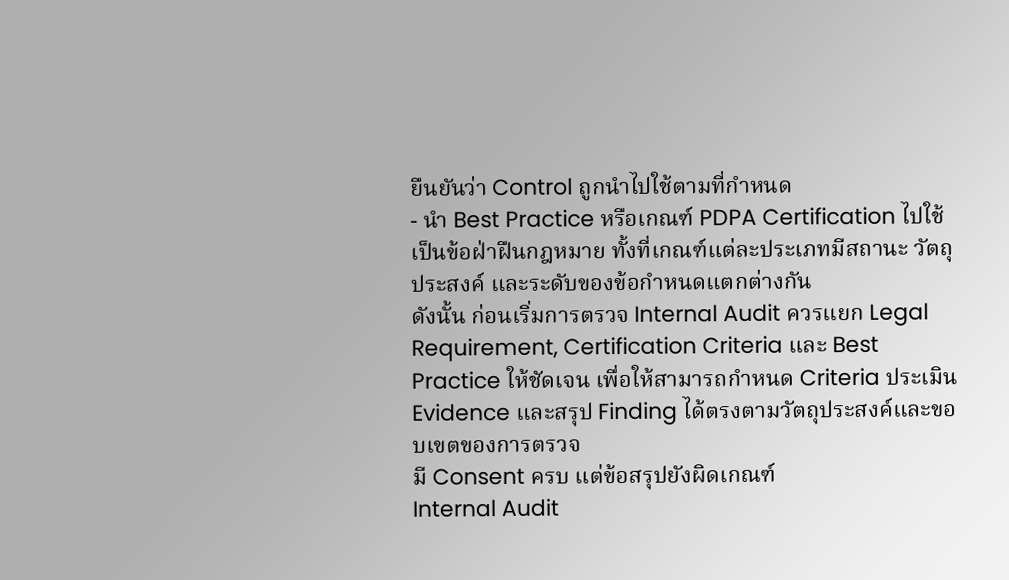ยืนยันว่า Control ถูกนำไปใช้ตามที่กำหนด
- นำ Best Practice หรือเกณฑ์ PDPA Certification ไปใช้เป็นข้อฝ่าฝืนกฎหมาย ทั้งที่เกณฑ์แต่ละประเภทมีสถานะ วัตถุประสงค์ และระดับของข้อกำหนดแตกต่างกัน
ดังนั้น ก่อนเริ่มการตรวจ Internal Audit ควรแยก Legal Requirement, Certification Criteria และ Best Practice ให้ชัดเจน เพื่อให้สามารถกำหนด Criteria ประเมิน Evidence และสรุป Finding ได้ตรงตามวัตถุประสงค์และขอบเขตของการตรวจ
มี Consent ครบ แต่ข้อสรุปยังผิดเกณฑ์
Internal Audit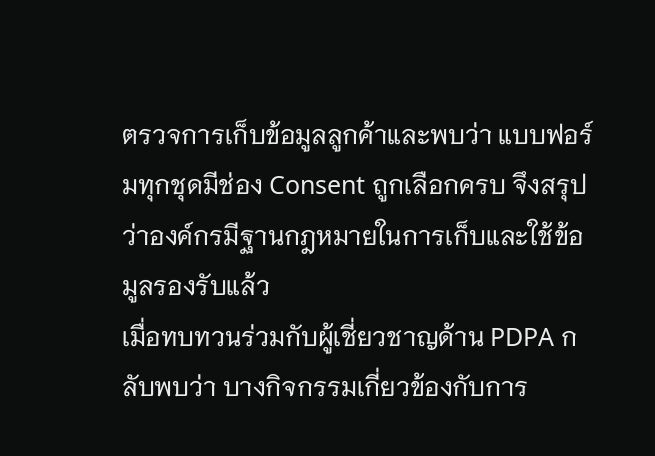ตรวจการเก็บข้อมูลลูกค้าและพบว่า แบบฟอร์มทุกชุดมีช่อง Consent ถูกเลือกครบ จึงสรุปว่าองค์กรมีฐานกฎหมายในการเก็บและใช้ข้อมูลรองรับแล้ว
เมื่อทบทวนร่วมกับผู้เชี่ยวชาญด้าน PDPA กลับพบว่า บางกิจกรรมเกี่ยวข้องกับการ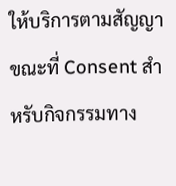ให้บริการตามสัญญา ขณะที่ Consent สำหรับกิจกรรมทาง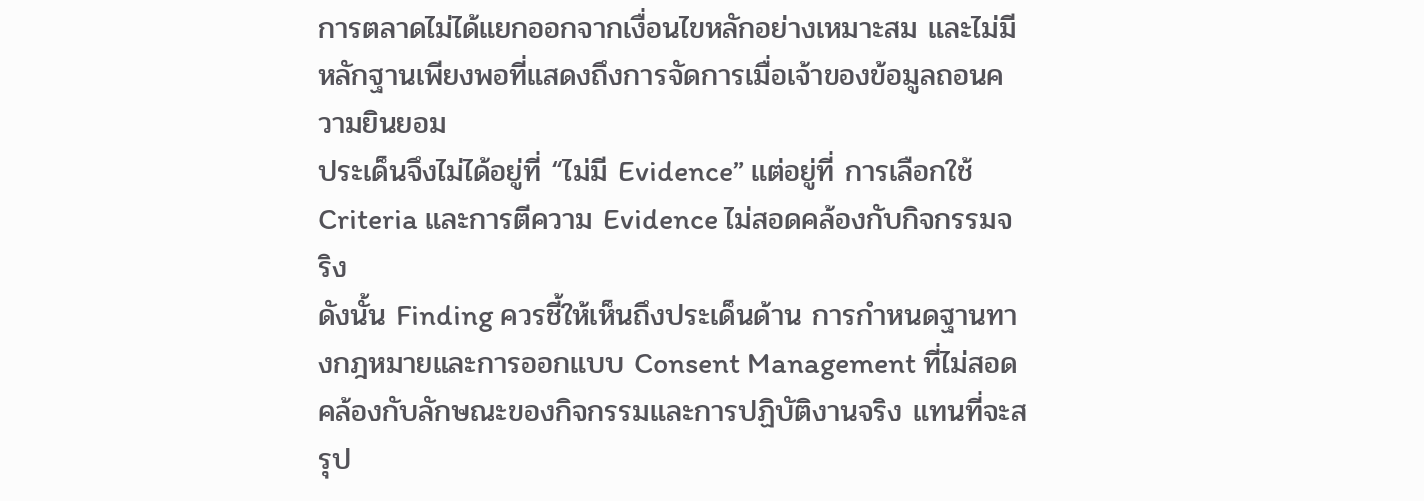การตลาดไม่ได้แยกออกจากเงื่อนไขหลักอย่างเหมาะสม และไม่มีหลักฐานเพียงพอที่แสดงถึงการจัดการเมื่อเจ้าของข้อมูลถอนความยินยอม
ประเด็นจึงไม่ได้อยู่ที่ “ไม่มี Evidence” แต่อยู่ที่ การเลือกใช้ Criteria และการตีความ Evidence ไม่สอดคล้องกับกิจกรรมจริง
ดังนั้น Finding ควรชี้ให้เห็นถึงประเด็นด้าน การกำหนดฐานทางกฎหมายและการออกแบบ Consent Management ที่ไม่สอดคล้องกับลักษณะของกิจกรรมและการปฏิบัติงานจริง แทนที่จะสรุป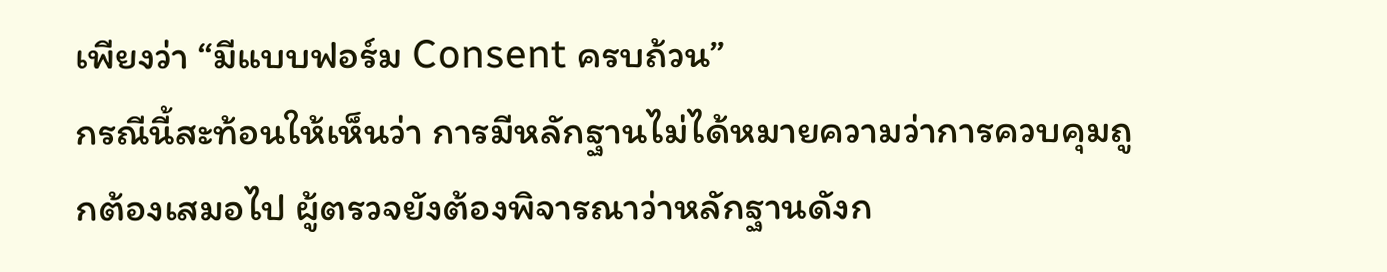เพียงว่า “มีแบบฟอร์ม Consent ครบถ้วน”
กรณีนี้สะท้อนให้เห็นว่า การมีหลักฐานไม่ได้หมายความว่าการควบคุมถูกต้องเสมอไป ผู้ตรวจยังต้องพิจารณาว่าหลักฐานดังก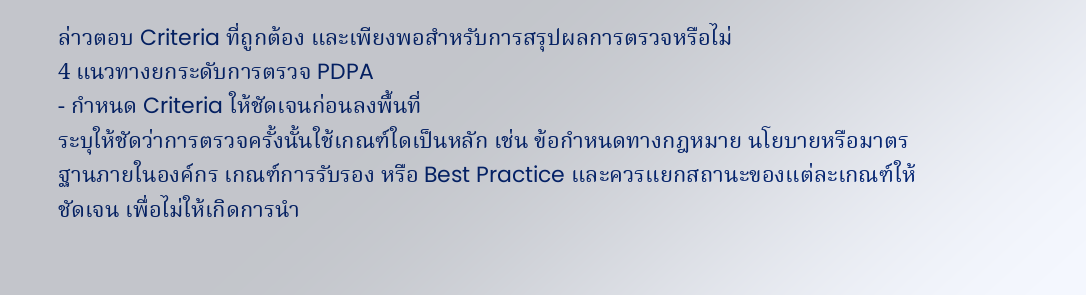ล่าวตอบ Criteria ที่ถูกต้อง และเพียงพอสำหรับการสรุปผลการตรวจหรือไม่
4 แนวทางยกระดับการตรวจ PDPA
- กำหนด Criteria ให้ชัดเจนก่อนลงพื้นที่
ระบุให้ชัดว่าการตรวจครั้งนั้นใช้เกณฑ์ใดเป็นหลัก เช่น ข้อกำหนดทางกฎหมาย นโยบายหรือมาตรฐานภายในองค์กร เกณฑ์การรับรอง หรือ Best Practice และควรแยกสถานะของแต่ละเกณฑ์ให้ชัดเจน เพื่อไม่ให้เกิดการนำ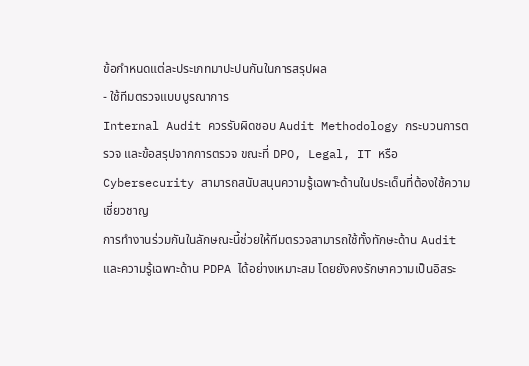ข้อกำหนดแต่ละประเภทมาปะปนกันในการสรุปผล
- ใช้ทีมตรวจแบบบูรณาการ
Internal Audit ควรรับผิดชอบ Audit Methodology กระบวนการตรวจ และข้อสรุปจากการตรวจ ขณะที่ DPO, Legal, IT หรือ Cybersecurity สามารถสนับสนุนความรู้เฉพาะด้านในประเด็นที่ต้องใช้ความเชี่ยวชาญ
การทำงานร่วมกันในลักษณะนี้ช่วยให้ทีมตรวจสามารถใช้ทั้งทักษะด้าน Audit และความรู้เฉพาะด้าน PDPA ได้อย่างเหมาะสม โดยยังคงรักษาความเป็นอิสระ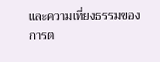และความเที่ยงธรรมของการต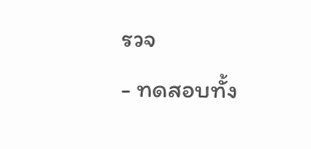รวจ
- ทดสอบทั้ง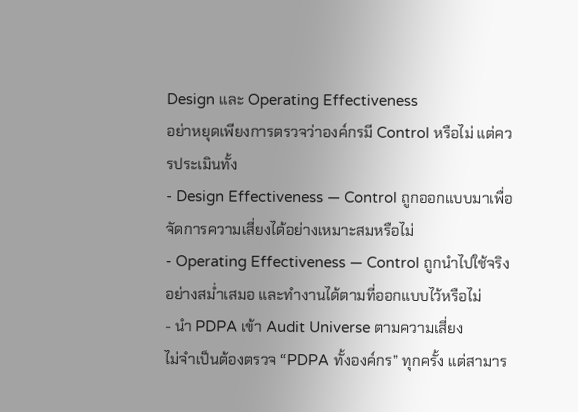Design และ Operating Effectiveness
อย่าหยุดเพียงการตรวจว่าองค์กรมี Control หรือไม่ แต่ควรประเมินทั้ง
- Design Effectiveness — Control ถูกออกแบบมาเพื่อจัดการความเสี่ยงได้อย่างเหมาะสมหรือไม่
- Operating Effectiveness — Control ถูกนำไปใช้จริงอย่างสม่ำเสมอ และทำงานได้ตามที่ออกแบบไว้หรือไม่
- นำ PDPA เข้า Audit Universe ตามความเสี่ยง
ไม่จำเป็นต้องตรวจ “PDPA ทั้งองค์กร” ทุกครั้ง แต่สามาร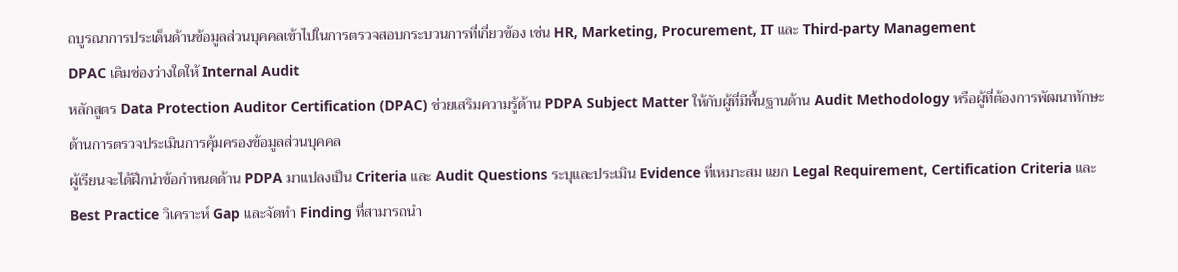ถบูรณาการประเด็นด้านข้อมูลส่วนบุคคลเข้าไปในการตรวจสอบกระบวนการที่เกี่ยวข้อง เช่น HR, Marketing, Procurement, IT และ Third-party Management
DPAC เติมช่องว่างใดให้ Internal Audit
หลักสูตร Data Protection Auditor Certification (DPAC) ช่วยเสริมความรู้ด้าน PDPA Subject Matter ให้กับผู้ที่มีพื้นฐานด้าน Audit Methodology หรือผู้ที่ต้องการพัฒนาทักษะด้านการตรวจประเมินการคุ้มครองข้อมูลส่วนบุคคล
ผู้เรียนจะได้ฝึกนำข้อกำหนดด้าน PDPA มาแปลงเป็น Criteria และ Audit Questions ระบุและประเมิน Evidence ที่เหมาะสม แยก Legal Requirement, Certification Criteria และ Best Practice วิเคราะห์ Gap และจัดทำ Finding ที่สามารถนำ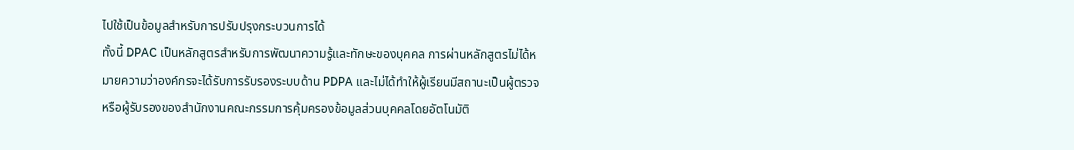ไปใช้เป็นข้อมูลสำหรับการปรับปรุงกระบวนการได้
ทั้งนี้ DPAC เป็นหลักสูตรสำหรับการพัฒนาความรู้และทักษะของบุคคล การผ่านหลักสูตรไม่ได้หมายความว่าองค์กรจะได้รับการรับรองระบบด้าน PDPA และไม่ได้ทำให้ผู้เรียนมีสถานะเป็นผู้ตรวจหรือผู้รับรองของสำนักงานคณะกรรมการคุ้มครองข้อมูลส่วนบุคคลโดยอัตโนมัติ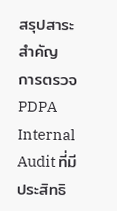สรุปสาระสำคัญ
การตรวจ PDPA Internal Audit ที่มีประสิทธิ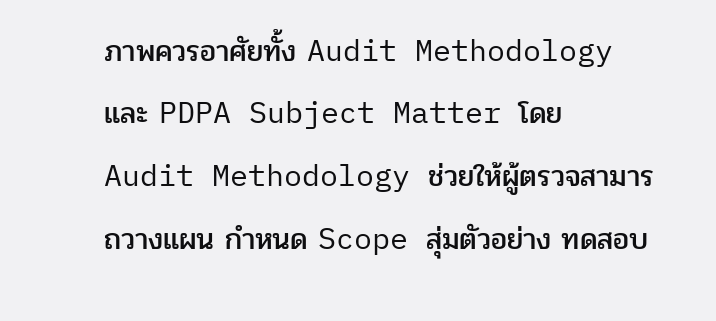ภาพควรอาศัยทั้ง Audit Methodology และ PDPA Subject Matter โดย Audit Methodology ช่วยให้ผู้ตรวจสามารถวางแผน กำหนด Scope สุ่มตัวอย่าง ทดสอบ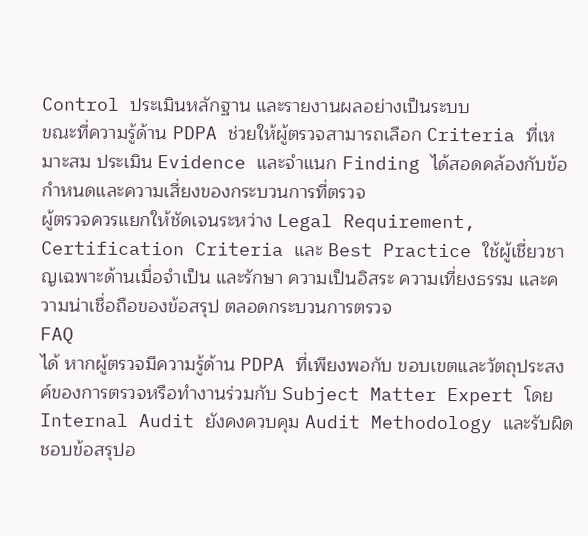Control ประเมินหลักฐาน และรายงานผลอย่างเป็นระบบ
ขณะที่ความรู้ด้าน PDPA ช่วยให้ผู้ตรวจสามารถเลือก Criteria ที่เหมาะสม ประเมิน Evidence และจำแนก Finding ได้สอดคล้องกับข้อกำหนดและความเสี่ยงของกระบวนการที่ตรวจ
ผู้ตรวจควรแยกให้ชัดเจนระหว่าง Legal Requirement, Certification Criteria และ Best Practice ใช้ผู้เชี่ยวชาญเฉพาะด้านเมื่อจำเป็น และรักษา ความเป็นอิสระ ความเที่ยงธรรม และความน่าเชื่อถือของข้อสรุป ตลอดกระบวนการตรวจ
FAQ
ได้ หากผู้ตรวจมีความรู้ด้าน PDPA ที่เพียงพอกับ ขอบเขตและวัตถุประสงค์ของการตรวจหรือทำงานร่วมกับ Subject Matter Expert โดย Internal Audit ยังคงควบคุม Audit Methodology และรับผิดชอบข้อสรุปอ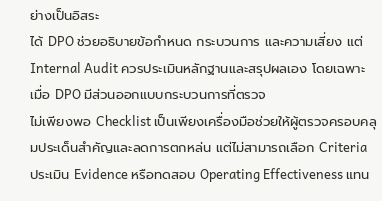ย่างเป็นอิสระ
ได้ DPO ช่วยอธิบายข้อกำหนด กระบวนการ และความเสี่ยง แต่ Internal Audit ควรประเมินหลักฐานและสรุปผลเอง โดยเฉพาะเมื่อ DPO มีส่วนออกแบบกระบวนการที่ตรวจ
ไม่เพียงพอ Checklist เป็นเพียงเครื่องมือช่วยให้ผู้ตรวจครอบคลุมประเด็นสำคัญและลดการตกหล่น แต่ไม่สามารถเลือก Criteria ประเมิน Evidence หรือทดสอบ Operating Effectiveness แทน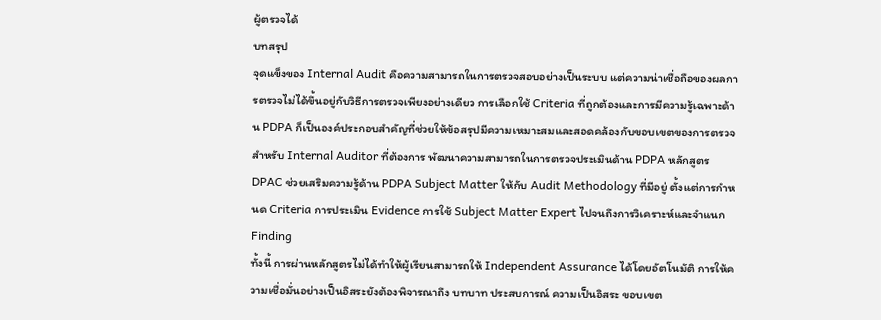ผู้ตรวจได้
บทสรุป
จุดแข็งของ Internal Audit คือความสามารถในการตรวจสอบอย่างเป็นระบบ แต่ความน่าเชื่อถือของผลการตรวจไม่ได้ขึ้นอยู่กับวิธีการตรวจเพียงอย่างเดียว การเลือกใช้ Criteria ที่ถูกต้องและการมีความรู้เฉพาะด้าน PDPA ก็เป็นองค์ประกอบสำคัญที่ช่วยให้ข้อสรุปมีความเหมาะสมและสอดคล้องกับขอบเขตของการตรวจ
สำหรับ Internal Auditor ที่ต้องการ พัฒนาความสามารถในการตรวจประเมินด้าน PDPA หลักสูตร DPAC ช่วยเสริมความรู้ด้าน PDPA Subject Matter ให้กับ Audit Methodology ที่มีอยู่ ตั้งแต่การกำหนด Criteria การประเมิน Evidence การใช้ Subject Matter Expert ไปจนถึงการวิเคราะห์และจำแนก Finding
ทั้งนี้ การผ่านหลักสูตรไม่ได้ทำให้ผู้เรียนสามารถให้ Independent Assurance ได้โดยอัตโนมัติ การให้ความเชื่อมั่นอย่างเป็นอิสระยังต้องพิจารณาถึง บทบาท ประสบการณ์ ความเป็นอิสระ ขอบเขต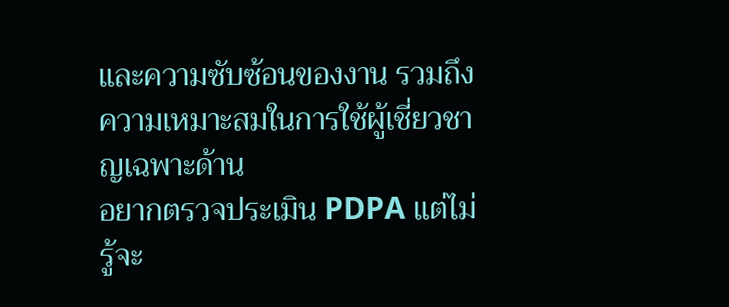และความซับซ้อนของงาน รวมถึงความเหมาะสมในการใช้ผู้เชี่ยวชาญเฉพาะด้าน
อยากตรวจประเมิน PDPA แต่ไม่รู้จะ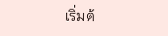เริ่มต้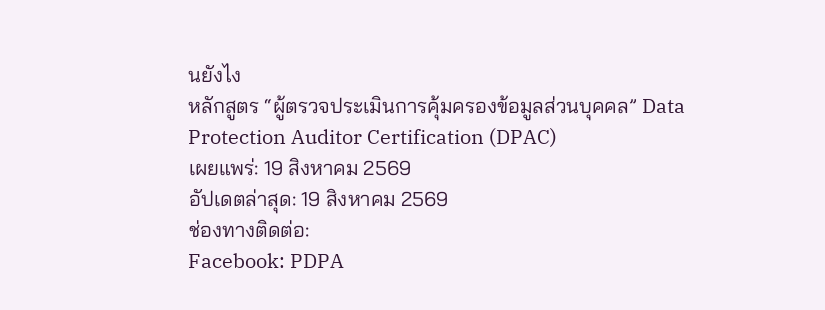นยังไง
หลักสูตร “ผู้ตรวจประเมินการคุ้มครองข้อมูลส่วนบุคคล” Data Protection Auditor Certification (DPAC)
เผยแพร่: 19 สิงหาคม 2569
อัปเดตล่าสุด: 19 สิงหาคม 2569
ช่องทางติดต่อ:
Facebook: PDPA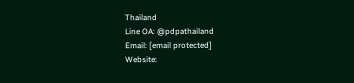Thailand
Line OA: @pdpathailand
Email: [email protected]
Website: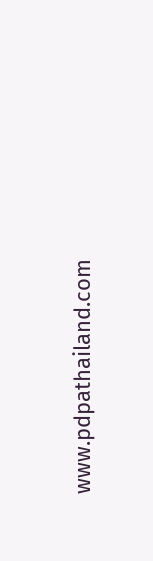www.pdpathailand.com